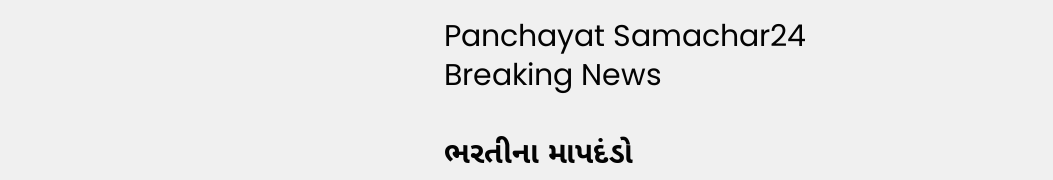Panchayat Samachar24
Breaking News

ભરતીના માપદંડો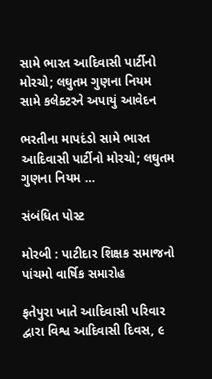સામે ભારત આદિવાસી પાર્ટીનો મોરચો; લઘુતમ ગુણના નિયમ સામે કલેક્ટરને અપાયું આવેદન

ભરતીના માપદંડો સામે ભારત આદિવાસી પાર્ટીનો મોરચો; લઘુતમ ગુણના નિયમ …

સંબંધિત પોસ્ટ

મોરબી : પાટીદાર શિક્ષક સમાજનો પાંચમો વાર્ષિક સમારોહ

ફતેપુરા ખાતે આદિવાસી પરિવાર દ્વારા વિશ્વ આદિવાસી દિવસ, ૯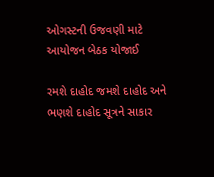ઓગસ્ટની ઉજવણી માટે આયોજન બેઠક યોજાઈ

રમશે દાહોદ જમશે દાહોદ અને ભણશે દાહોદ સૂત્રને સાકાર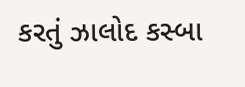કરતું ઝાલોદ કસ્બા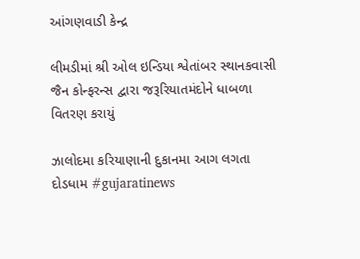આંગણવાડી કેન્દ્ર

લીમડીમાં શ્રી ઓલ ઇન્ડિયા શ્વેતાંબર સ્થાનકવાસી જૈન કોન્ફરન્સ દ્વારા જરૂરિયાતમંદોને ધાબળા વિતરણ કરાયું

ઝાલોદમા કરિયાણાની દુકાનમા આગ લગતા દોડધામ #gujaratinews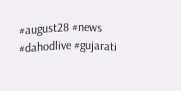#august28 #news #dahodlive #gujarati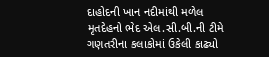દાહોદની ખાન નદીમાંથી મળેલ મૃતદેહનો ભેદ એલ.સી.બી.ની ટીમે ગણતરીના કલાકોમાં ઉકેલી કાઢ્યો